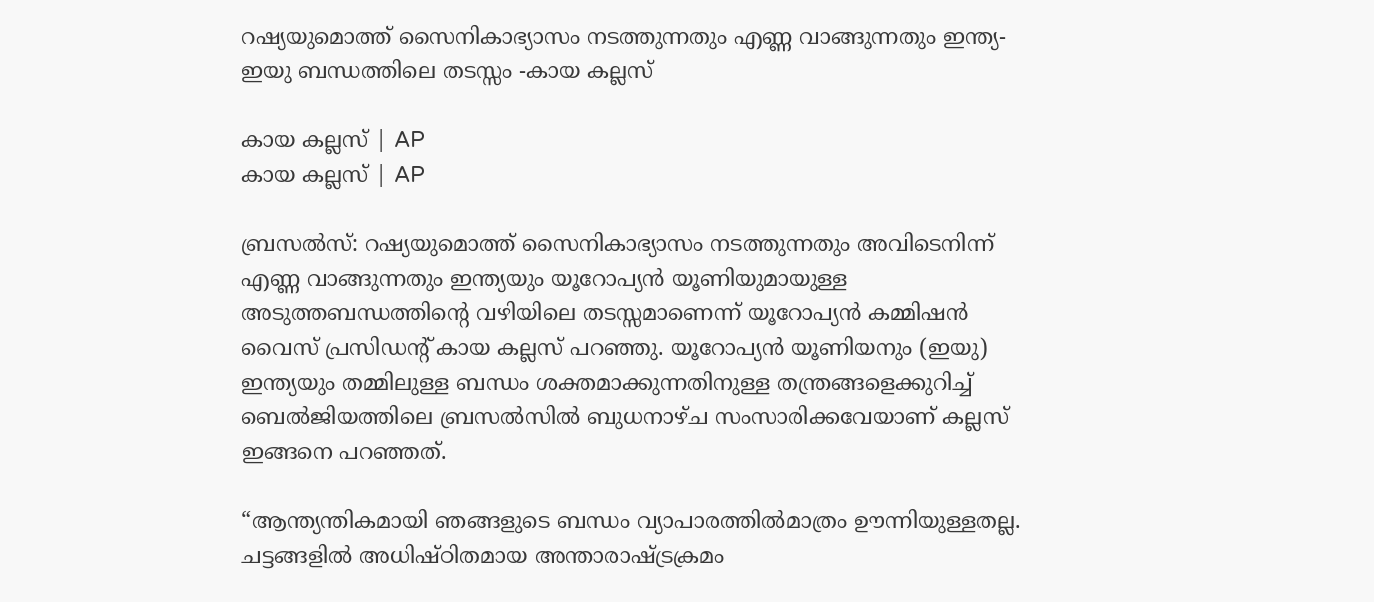റഷ്യയുമൊത്ത് സൈനികാഭ്യാസം നടത്തുന്നതും എണ്ണ വാങ്ങുന്നതും ഇന്ത്യ-ഇയു ബന്ധത്തിലെ തടസ്സം -കായ കല്ലസ്

കായ കല്ലസ് | AP
കായ കല്ലസ് | AP

ബ്രസൽസ്: റഷ്യയുമൊത്ത് സൈനികാഭ്യാസം നടത്തുന്നതും അവിടെനിന്ന് എണ്ണ വാങ്ങുന്നതും ഇന്ത്യയും യൂറോപ്യൻ യൂണിയുമായുള്ള അടുത്തബന്ധത്തിന്റെ വഴിയിലെ തടസ്സമാണെന്ന് യൂറോപ്യൻ കമ്മിഷൻ വൈസ് പ്രസിഡന്റ് കായ കല്ലസ് പറഞ്ഞു. യൂറോപ്യൻ യൂണിയനും (ഇയു) ഇന്ത്യയും തമ്മിലുള്ള ബന്ധം ശക്തമാക്കുന്നതിനുള്ള തന്ത്രങ്ങളെക്കുറിച്ച് ബെൽജിയത്തിലെ ബ്രസൽസിൽ ബുധനാഴ്ച സംസാരിക്കവേയാണ് കല്ലസ് ഇങ്ങനെ പറഞ്ഞത്.

“ആന്ത്യന്തികമായി ഞങ്ങളുടെ ബന്ധം വ്യാപാരത്തിൽമാത്രം ഊന്നിയുള്ളതല്ല. ചട്ടങ്ങളിൽ അധിഷ്ഠിതമായ അന്താരാഷ്ട്രക്രമം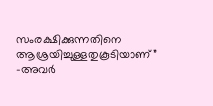സംരക്ഷിക്കുന്നതിനെ ആശ്രയിച്ചുള്ളതുകൂടിയാണ്” -അവർ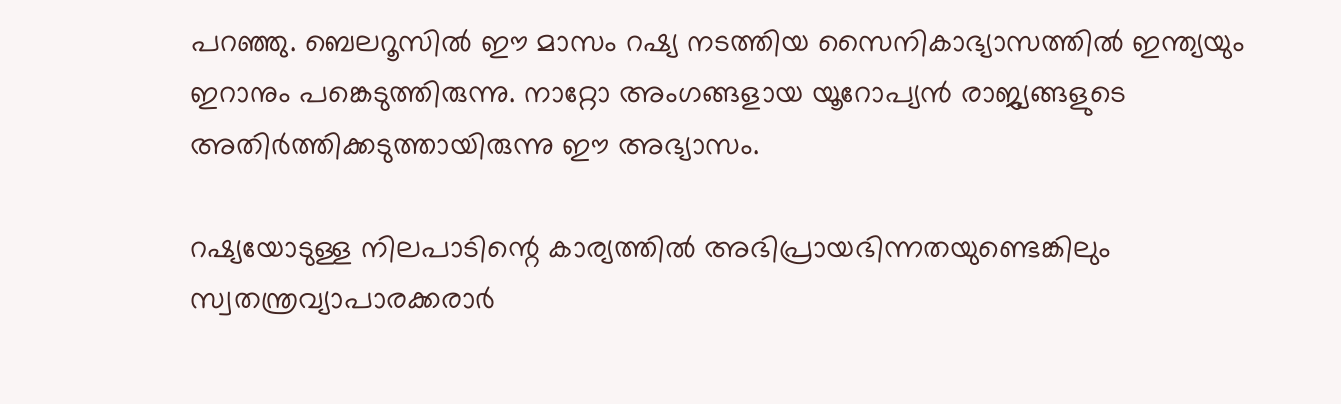പറഞ്ഞു. ബെലറൂസിൽ ഈ മാസം റഷ്യ നടത്തിയ സൈനികാഭ്യാസത്തിൽ ഇന്ത്യയും ഇറാനും പങ്കെടുത്തിരുന്നു. നാറ്റോ അംഗങ്ങളായ യൂറോപ്യൻ രാജ്യങ്ങളുടെ അതിർത്തിക്കടുത്തായിരുന്നു ഈ അഭ്യാസം.

റഷ്യയോടുള്ള നിലപാടിന്റെ കാര്യത്തിൽ അഭിപ്രായഭിന്നതയുണ്ടെങ്കിലും സ്വതന്ത്രവ്യാപാരക്കരാർ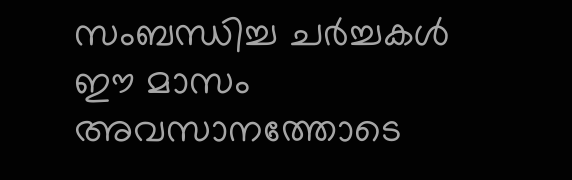സംബന്ധിച്ച ചർച്ചകൾ ഈ മാസം അവസാനത്തോടെ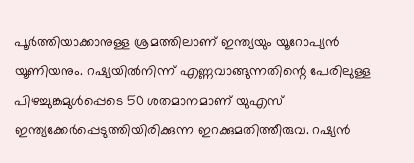പൂർത്തിയാക്കാനുള്ള ശ്രമത്തിലാണ് ഇന്ത്യയും യൂറോപ്യൻ യൂണിയനും. റഷ്യയിൽനിന്ന് എണ്ണവാങ്ങുന്നതിന്റെ പേരിലുള്ള പിഴച്ചുങ്കമുൾപ്പെടെ 50 ശതമാനമാണ് യുഎസ് ഇന്ത്യക്കേർപ്പെടുത്തിയിരിക്കുന്ന ഇറക്കുമതിത്തീരുവ. റഷ്യൻ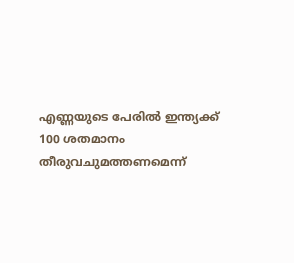എണ്ണയുടെ പേരിൽ ഇന്ത്യക്ക് 100 ശതമാനം തീരുവചുമത്തണമെന്ന്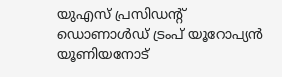യുഎസ് പ്രസിഡന്റ് ഡൊണാൾഡ് ട്രംപ് യൂറോപ്യൻ യൂണിയനോട്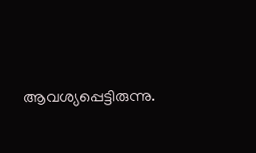ആവശ്യപ്പെട്ടിരുന്നു.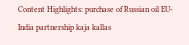Content Highlights: purchase of Russian oil EU-India partnership kaja kallas